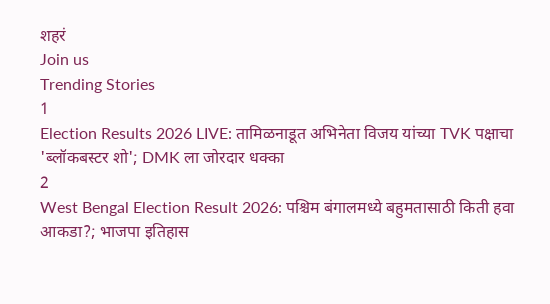शहरं
Join us
Trending Stories
1
Election Results 2026 LIVE: तामिळनाडूत अभिनेता विजय यांच्या TVK पक्षाचा 'ब्लॉकबस्टर शो'; DMK ला जोरदार धक्का
2
West Bengal Election Result 2026: पश्चिम बंगालमध्ये बहुमतासाठी किती हवा आकडा?; भाजपा इतिहास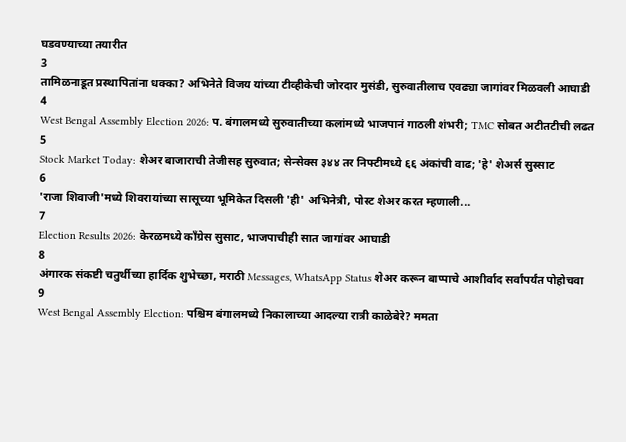घडवण्याच्या तयारीत
3
तामिळनाडूत प्रस्थापितांना धक्का? अभिनेते विजय यांच्या टीव्हीकेची जोरदार मुसंडी, सुरुवातीलाच एवढ्या जागांवर मिळवली आघाडी
4
West Bengal Assembly Election 2026: प. बंगालमध्ये सुरुवातीच्या कलांमध्ये भाजपानं गाठली शंभरी; TMC सोबत अटीतटीची लढत
5
Stock Market Today: शेअर बाजाराची तेजीसह सुरुवात; सेन्सेक्स ३४४ तर निफ्टीमध्ये ६६ अंकांची वाढ; 'हे' शेअर्स सुस्साट
6
'राजा शिवाजी'मध्ये शिवरायांच्या सासूच्या भूमिकेत दिसली 'ही' अभिनेत्री, पोस्ट शेअर करत म्हणाली...
7
Election Results 2026: केरळमध्ये काँग्रेस सुसाट, भाजपाचीही सात जागांवर आघाडी
8
अंगारक संकष्टी चतुर्थीच्या हार्दिक शुभेच्छा, मराठी Messages, WhatsApp Status शेअर करून बाप्पाचे आशीर्वाद सर्वांपर्यंत पोहोचवा
9
West Bengal Assembly Election: पश्चिम बंगालमध्ये निकालाच्या आदल्या रात्री काळेबेरे? ममता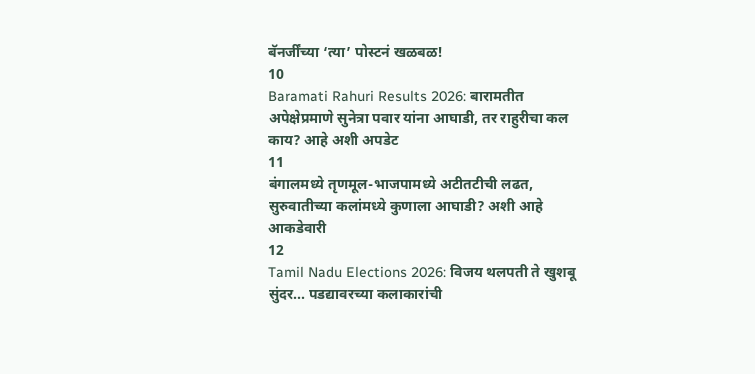बॅनर्जींच्या ‘त्या’ पोस्टनं खळबळ!
10
Baramati Rahuri Results 2026: बारामतीत अपेक्षेप्रमाणे सुनेत्रा पवार यांना आघाडी, तर राहुरीचा कल काय? आहे अशी अपडेट
11
बंगालमध्ये तृणमूल-भाजपामध्ये अटीतटीची लढत, सुरुवातीच्या कलांमध्ये कुणाला आघाडी? अशी आहे आकडेवारी
12
Tamil Nadu Elections 2026: विजय थलपती ते खुशबू सुंदर... पडद्यावरच्या कलाकारांची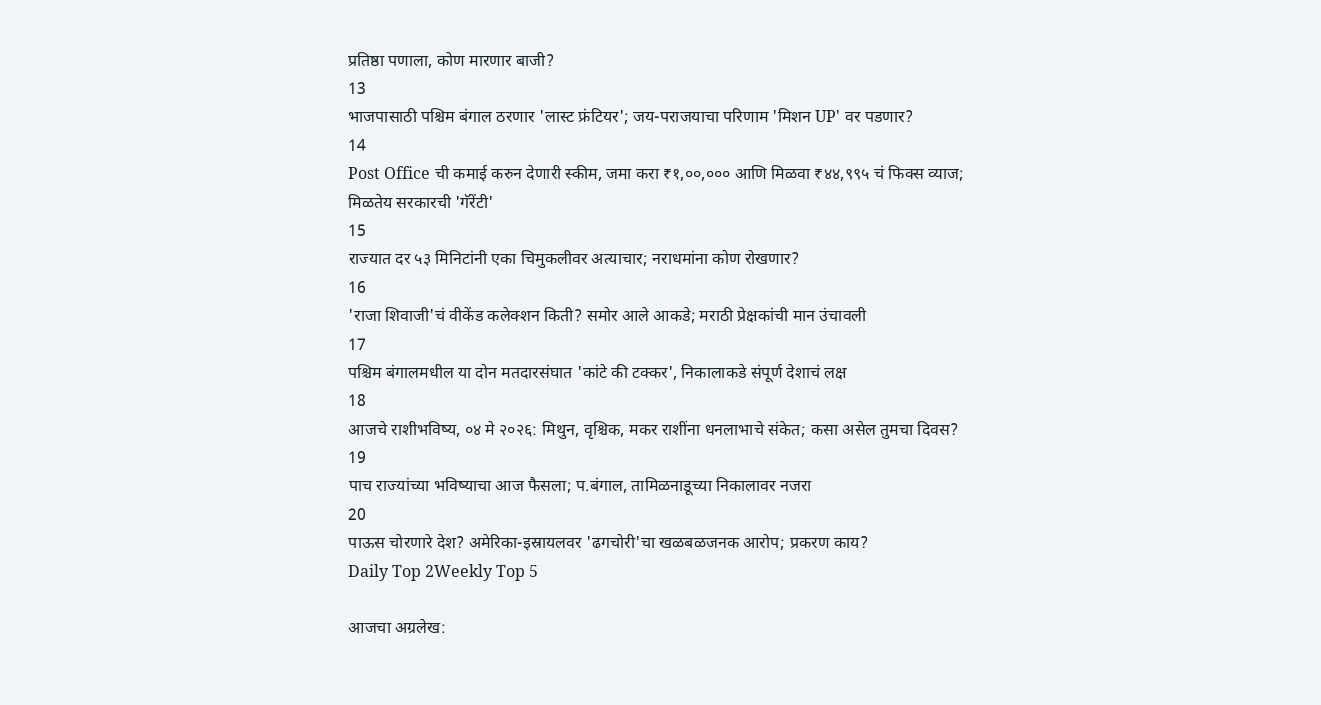प्रतिष्ठा पणाला, कोण मारणार बाजी?
13
भाजपासाठी पश्चिम बंगाल ठरणार 'लास्ट फ्रंटियर'; जय-पराजयाचा परिणाम 'मिशन UP' वर पडणार?
14
Post Office ची कमाई करुन देणारी स्कीम, जमा करा ₹१,००,००० आणि मिळवा ₹४४,९९५ चं फिक्स व्याज; मिळतेय सरकारची 'गॅरेंटी'
15
राज्यात दर ५३ मिनिटांनी एका चिमुकलीवर अत्याचार; नराधमांना कोण रोखणार?
16
'राजा शिवाजी'चं वीकेंड कलेक्शन किती? समोर आले आकडे; मराठी प्रेक्षकांची मान उंचावली
17
पश्चिम बंगालमधील या दोन मतदारसंघात 'कांटे की टक्कर', निकालाकडे संपूर्ण देशाचं लक्ष
18
आजचे राशीभविष्य, ०४ मे २०२६: मिथुन, वृश्चिक, मकर राशींना धनलाभाचे संकेत; कसा असेल तुमचा दिवस?
19
पाच राज्यांच्या भविष्याचा आज फैसला; प.बंगाल, तामिळनाडूच्या निकालावर नजरा
20
पाऊस चोरणारे देश? अमेरिका-इस्रायलवर 'ढगचोरी'चा खळबळजनक आरोप; प्रकरण काय?
Daily Top 2Weekly Top 5

आजचा अग्रलेख: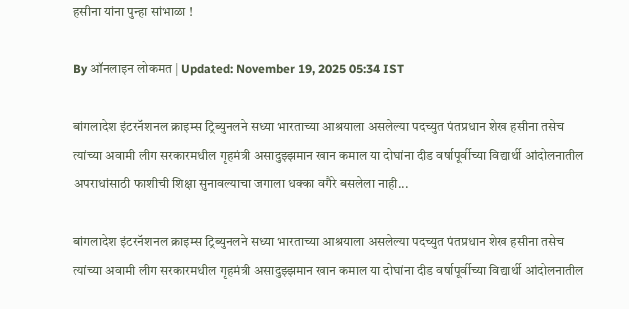हसीना यांना पुन्हा सांभाळा !

By ऑनलाइन लोकमत | Updated: November 19, 2025 05:34 IST

बांगलादेश इंटरनॅशनल क्राइम्स ट्रिब्युनलने सध्या भारताच्या आश्रयाला असलेल्या पदच्युत पंतप्रधान शेख हसीना तसेच त्यांच्या अवामी लीग सरकारमधील गृहमंत्री असादुझ्झमान खान कमाल या दोघांना दीड वर्षापूर्वीच्या विद्यार्थी आंदोलनातील अपराधांसाठी फाशीची शिक्षा सुनावल्याचा जगाला धक्का वगैरे बसलेला नाही...

बांगलादेश इंटरनॅशनल क्राइम्स ट्रिब्युनलने सध्या भारताच्या आश्रयाला असलेल्या पदच्युत पंतप्रधान शेख हसीना तसेच त्यांच्या अवामी लीग सरकारमधील गृहमंत्री असादुझ्झमान खान कमाल या दोघांना दीड वर्षापूर्वीच्या विद्यार्थी आंदोलनातील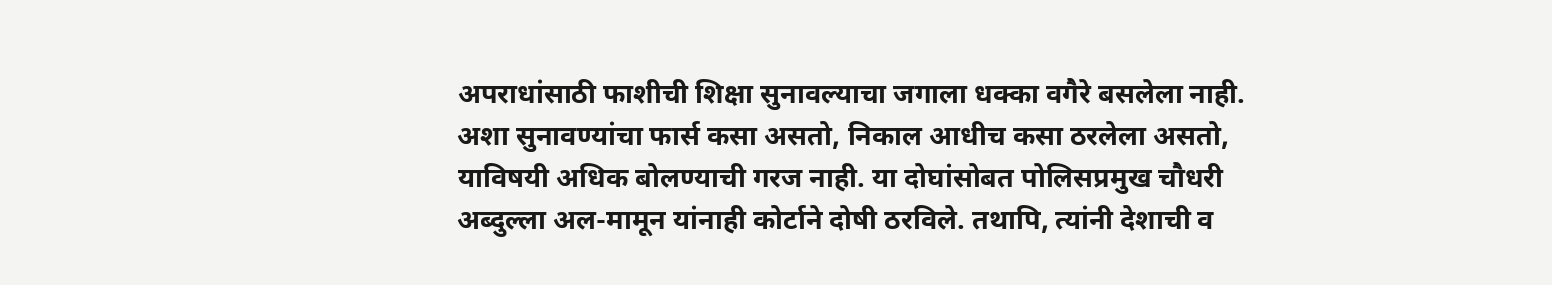अपराधांसाठी फाशीची शिक्षा सुनावल्याचा जगाला धक्का वगैरे बसलेला नाही. अशा सुनावण्यांचा फार्स कसा असतो, निकाल आधीच कसा ठरलेला असतो, याविषयी अधिक बोलण्याची गरज नाही. या दोघांसोबत पोलिसप्रमुख चौधरी अब्दुल्ला अल-मामून यांनाही कोर्टाने दोषी ठरविले. तथापि, त्यांनी देशाची व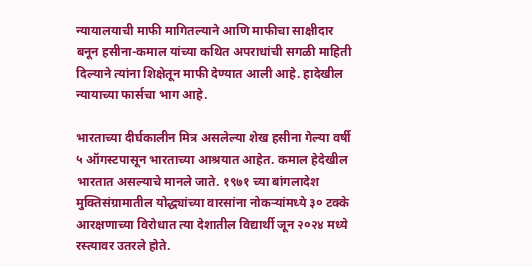न्यायालयाची माफी मागितल्याने आणि माफीचा साक्षीदार बनून हसीना-कमाल यांच्या कथित अपराधांची सगळी माहिती दिल्याने त्यांना शिक्षेतून माफी देण्यात आली आहे. हादेखील न्यायाच्या फार्सचा भाग आहे.

भारताच्या दीर्घकालीन मित्र असलेल्या शेख हसीना गेल्या वर्षी ५ ऑगस्टपासून भारताच्या आश्रयात आहेत. कमाल हेदेखील भारतात असल्याचे मानले जाते. १९७१ च्या बांगलादेश मुक्तिसंग्रामातील योद्ध्यांच्या वारसांना नोकऱ्यांमध्ये ३० टक्के आरक्षणाच्या विरोधात त्या देशातील विद्यार्थी जून २०२४ मध्ये रस्त्यावर उतरले होते.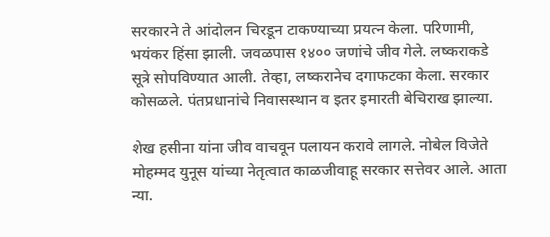सरकारने ते आंदोलन चिरडून टाकण्याच्या प्रयत्न केला. परिणामी, भयंकर हिंसा झाली. जवळपास १४०० जणांचे जीव गेले. लष्कराकडे सूत्रे सोपविण्यात आली. तेव्हा, लष्करानेच दगाफटका केला. सरकार कोसळले. पंतप्रधानांचे निवासस्थान व इतर इमारती बेचिराख झाल्या.

शेख हसीना यांना जीव वाचवून पलायन करावे लागले. नोबेल विजेते मोहम्मद युनूस यांच्या नेतृत्वात काळजीवाहू सरकार सत्तेवर आले. आता न्या.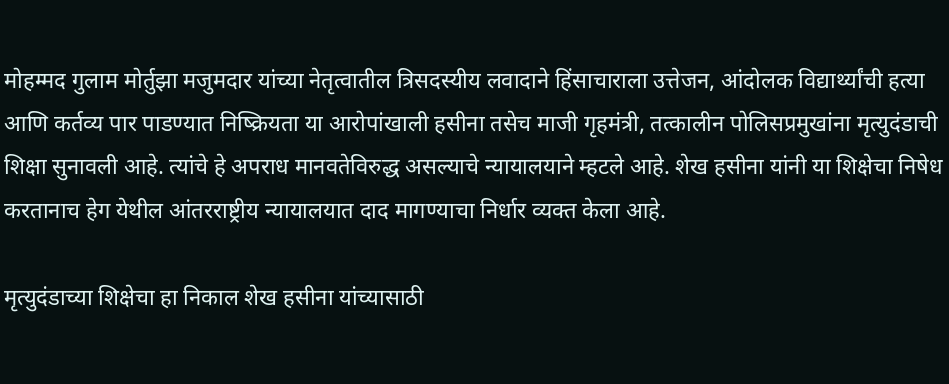मोहम्मद गुलाम मोर्तुझा मजुमदार यांच्या नेतृत्वातील त्रिसदस्यीय लवादाने हिंसाचाराला उत्तेजन, आंदोलक विद्यार्थ्यांची हत्या आणि कर्तव्य पार पाडण्यात निष्क्रियता या आरोपांखाली हसीना तसेच माजी गृहमंत्री, तत्कालीन पोलिसप्रमुखांना मृत्युदंडाची शिक्षा सुनावली आहे. त्यांचे हे अपराध मानवतेविरुद्ध असल्याचे न्यायालयाने म्हटले आहे. शेख हसीना यांनी या शिक्षेचा निषेध करतानाच हेग येथील आंतरराष्ट्रीय न्यायालयात दाद मागण्याचा निर्धार व्यक्त केला आहे.

मृत्युदंडाच्या शिक्षेचा हा निकाल शेख हसीना यांच्यासाठी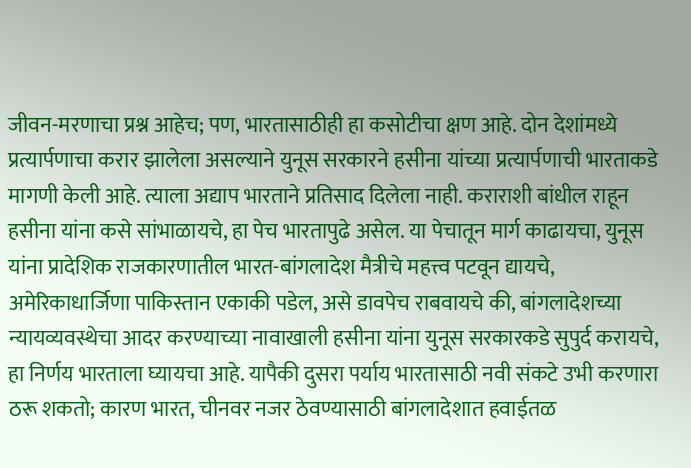जीवन-मरणाचा प्रश्न आहेच; पण, भारतासाठीही हा कसोटीचा क्षण आहे. दोन देशांमध्ये प्रत्यार्पणाचा करार झालेला असल्याने युनूस सरकारने हसीना यांच्या प्रत्यार्पणाची भारताकडे मागणी केली आहे. त्याला अद्याप भारताने प्रतिसाद दिलेला नाही. कराराशी बांधील राहून हसीना यांना कसे सांभाळायचे, हा पेच भारतापुढे असेल. या पेचातून मार्ग काढायचा, युनूस यांना प्रादेशिक राजकारणातील भारत-बांगलादेश मैत्रीचे महत्त्व पटवून द्यायचे, अमेरिकाधार्जिणा पाकिस्तान एकाकी पडेल, असे डावपेच राबवायचे की, बांगलादेशच्या न्यायव्यवस्थेचा आदर करण्याच्या नावाखाली हसीना यांना युनूस सरकारकडे सुपुर्द करायचे, हा निर्णय भारताला घ्यायचा आहे. यापैकी दुसरा पर्याय भारतासाठी नवी संकटे उभी करणारा ठरू शकतो; कारण भारत, चीनवर नजर ठेवण्यासाठी बांगलादेशात हवाईतळ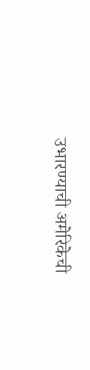उभारण्याची अमेरिकेची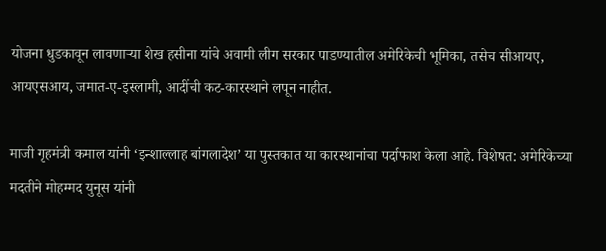योजना धुडकावून लावणाऱ्या शेख हसीना यांचे अवामी लीग सरकार पाडण्यातील अमेरिकेची भूमिका, तसेच सीआयए, आयएसआय, जमात-ए-इस्लामी, आदींची कट-कारस्थाने लपून नाहीत.

माजी गृहमंत्री कमाल यांनी ‘इन्शाल्लाह बांगलादेश’ या पुस्तकात या कारस्थानांचा पर्दाफाश केला आहे. विशेषत: अमेरिकेच्या मदतीने मोहम्मद युनूस यांनी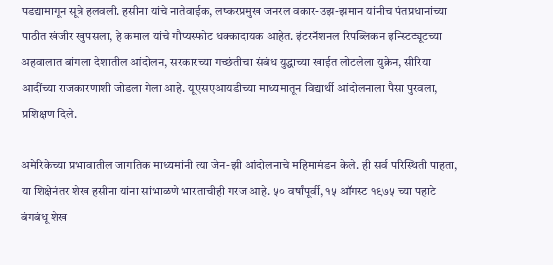पडद्यामागून सूत्रे हलवली. हसीना यांचे नातेवाईक, लष्करप्रमुख जनरल वकार-उझ-झमान यांनीच पंतप्रधानांच्या पाठीत खंजीर खुपसला, हे कमाल यांचे गौप्यस्फोट धक्कादायक आहेत. इंटरनॅशनल रिपब्लिकन इन्स्टिट्यूटच्या अहवालात बांगला देशातील आंदोलन, सरकारच्या गच्छंतीचा संबंध युद्धाच्या खाईत लोटलेला युक्रेन, सीरिया आदींच्या राजकारणाशी जोडला गेला आहे. यूएसएआयडीच्या माध्यमातून विद्यार्थी आंदोलनाला पैसा पुरवला, प्रशिक्षण दिले.

अमेरिकेच्या प्रभावातील जागतिक माध्यमांनी त्या जेन-झी आंदोलनाचे महिमामंडन केले. ही सर्व परिस्थिती पाहता, या शिक्षेनंतर शेख हसीना यांना सांभाळणे भारताचीही गरज आहे. ५० वर्षांपूर्वी, १५ ऑगस्ट १९७५ च्या पहाटे बंगबंधू शेख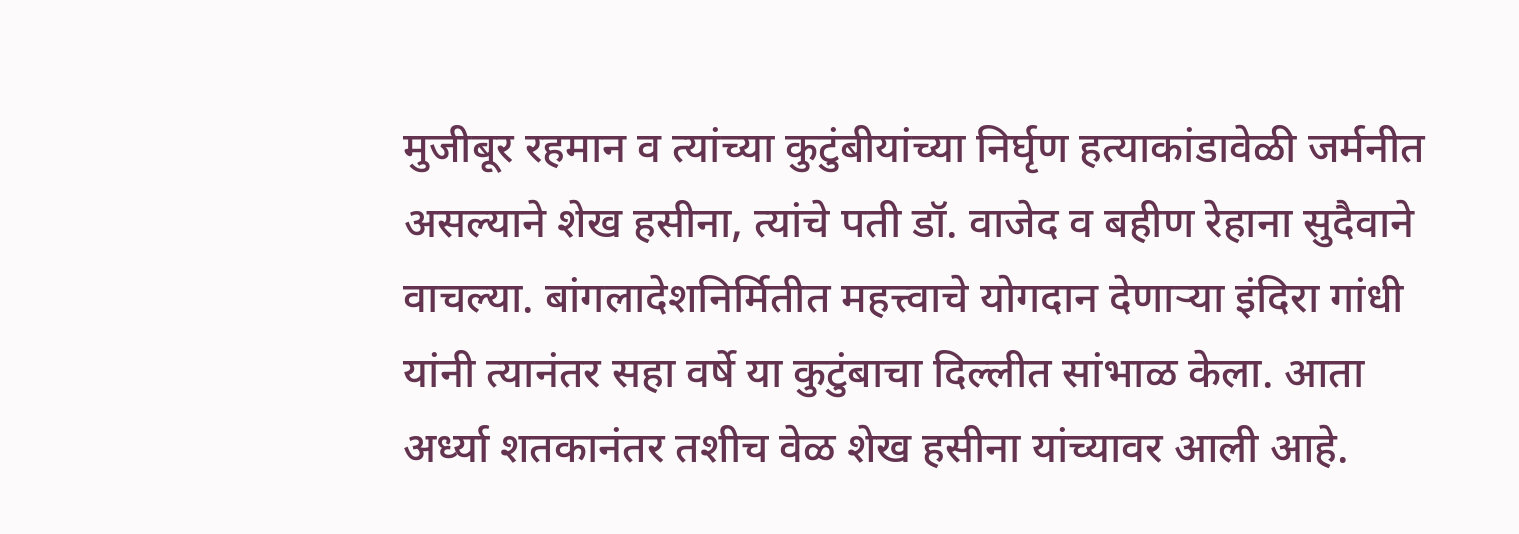मुजीबूर रहमान व त्यांच्या कुटुंबीयांच्या निर्घृण हत्याकांडावेळी जर्मनीत असल्याने शेख हसीना, त्यांचे पती डॉ. वाजेद व बहीण रेहाना सुदैवाने वाचल्या. बांगलादेशनिर्मितीत महत्त्वाचे योगदान देणाऱ्या इंदिरा गांधी यांनी त्यानंतर सहा वर्षे या कुटुंबाचा दिल्लीत सांभाळ केला. आता अर्ध्या शतकानंतर तशीच वेळ शेख हसीना यांच्यावर आली आहे.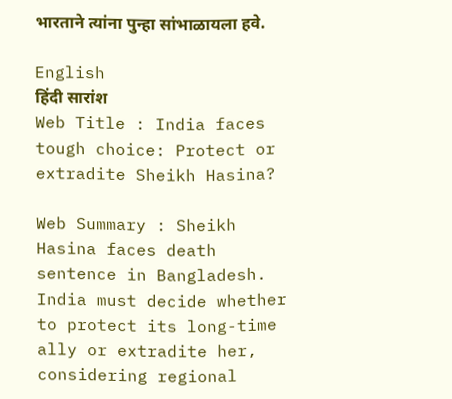भारताने त्यांना पुन्हा सांभाळायला हवे.

English
हिंदी सारांश
Web Title : India faces tough choice: Protect or extradite Sheikh Hasina?

Web Summary : Sheikh Hasina faces death sentence in Bangladesh. India must decide whether to protect its long-time ally or extradite her, considering regional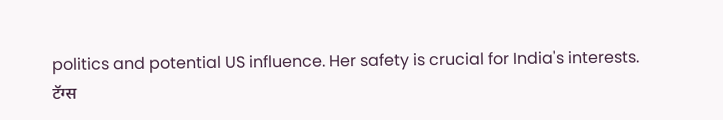politics and potential US influence. Her safety is crucial for India's interests.
टॅग्स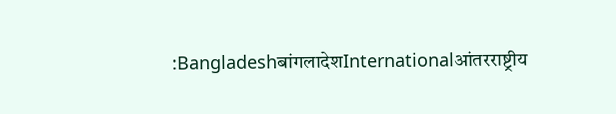:BangladeshबांगलादेशInternationalआंतरराष्ट्रीय